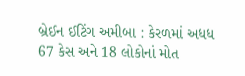બ્રેઈન ઈટિંગ અમીબા : કેરળમાં અધધ 67 કેસ અને 18 લોકોનાં મોત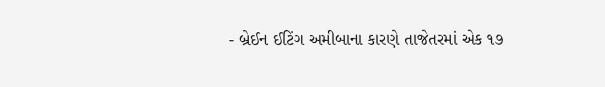- બ્રેઈન ઈટિંગ અમીબાના કારણે તાજેતરમાં એક ૧૭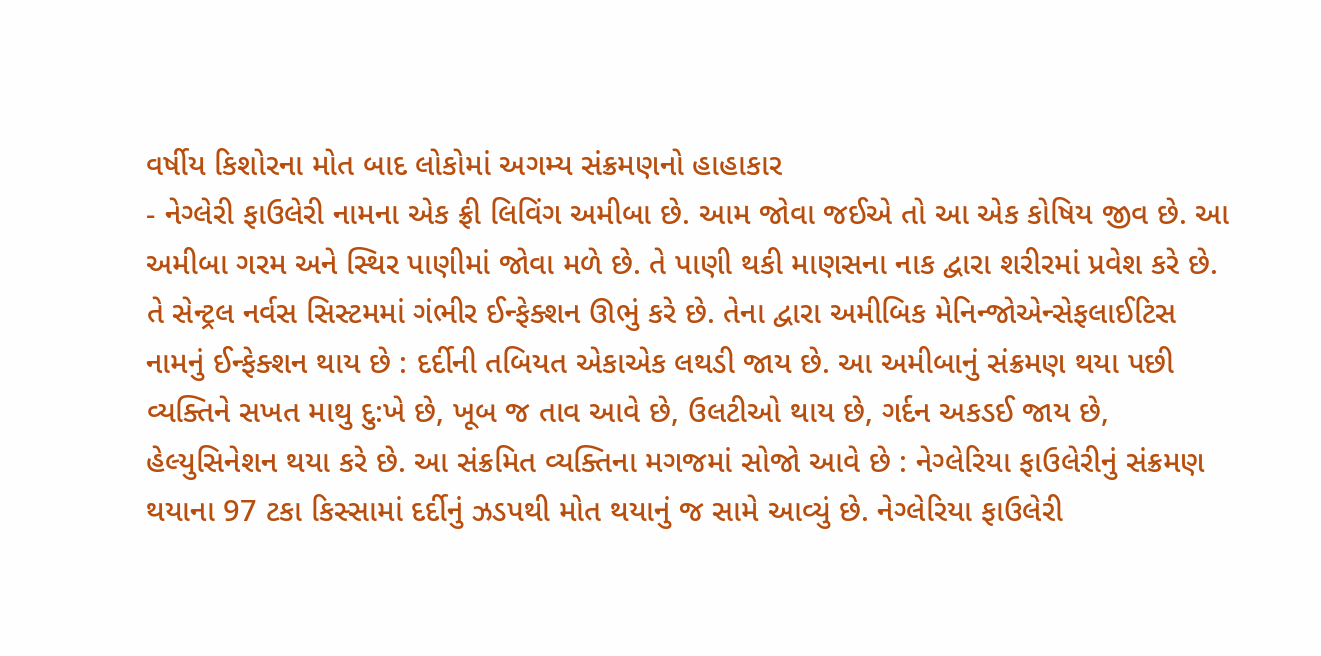વર્ષીય કિશોરના મોત બાદ લોકોમાં અગમ્ય સંક્રમણનો હાહાકાર
- નેગ્લેરી ફાઉલેરી નામના એક ફ્રી લિવિંગ અમીબા છે. આમ જોવા જઈએ તો આ એક કોષિય જીવ છે. આ અમીબા ગરમ અને સ્થિર પાણીમાં જોવા મળે છે. તે પાણી થકી માણસના નાક દ્વારા શરીરમાં પ્રવેશ કરે છે. તે સેન્ટ્રલ નર્વસ સિસ્ટમમાં ગંભીર ઈન્ફેક્શન ઊભું કરે છે. તેના દ્વારા અમીબિક મેનિન્જોએન્સેફલાઈટિસ નામનું ઈન્ફેક્શન થાય છે : દર્દીની તબિયત એકાએક લથડી જાય છે. આ અમીબાનું સંક્રમણ થયા પછી વ્યક્તિને સખત માથુ દુ:ખે છે, ખૂબ જ તાવ આવે છે, ઉલટીઓ થાય છે, ગર્દન અકડઈ જાય છે, હેલ્યુસિનેશન થયા કરે છે. આ સંક્રમિત વ્યક્તિના મગજમાં સોજો આવે છે : નેગ્લેરિયા ફાઉલેરીનું સંક્રમણ થયાના 97 ટકા કિસ્સામાં દર્દીનું ઝડપથી મોત થયાનું જ સામે આવ્યું છે. નેગ્લેરિયા ફાઉલેરી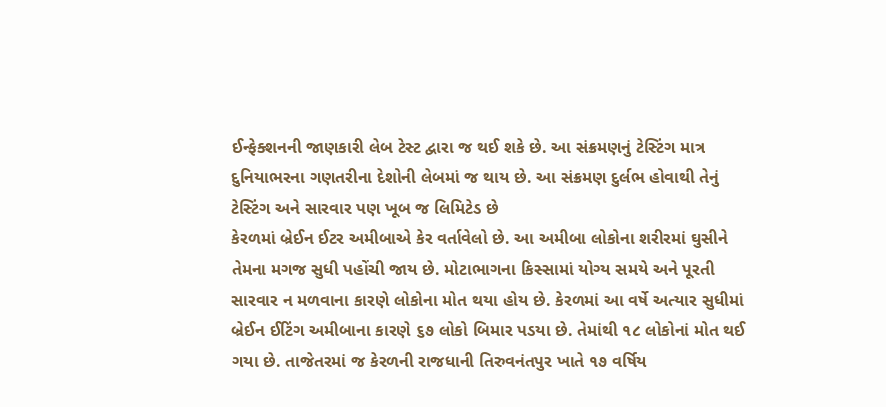ઈન્ફેક્શનની જાણકારી લેબ ટેસ્ટ દ્વારા જ થઈ શકે છે. આ સંક્રમણનું ટેસ્ટિંગ માત્ર દુનિયાભરના ગણતરીના દેશોની લેબમાં જ થાય છે. આ સંક્રમણ દુર્લભ હોવાથી તેનું ટેસ્ટિંગ અને સારવાર પણ ખૂબ જ લિમિટેડ છે
કેરળમાં બ્રેઈન ઈટર અમીબાએ કેર વર્તાવેલો છે. આ અમીબા લોકોના શરીરમાં ઘુસીને તેમના મગજ સુધી પહોંચી જાય છે. મોટાભાગના કિસ્સામાં યોગ્ય સમયે અને પૂરતી સારવાર ન મળવાના કારણે લોકોના મોત થયા હોય છે. કેરળમાં આ વર્ષે અત્યાર સુધીમાં બ્રેઈન ઈટિંગ અમીબાના કારણે ૬૭ લોકો બિમાર પડયા છે. તેમાંથી ૧૮ લોકોનાં મોત થઈ ગયા છે. તાજેતરમાં જ કેરળની રાજધાની તિરુવનંતપુર ખાતે ૧૭ વર્ષિય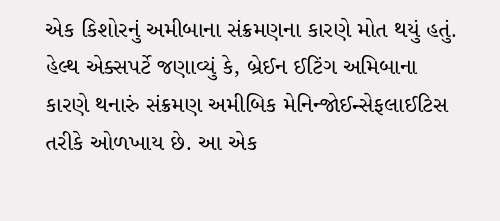એક કિશોરનું અમીબાના સંક્રમણના કારણે મોત થયું હતું. હેલ્થ એક્સપર્ટે જણાવ્યું કે, બ્રેઈન ઈટિંગ અમિબાના કારણે થનારું સંક્રમણ અમીબિક મેનિન્જોઈન્સેફલાઈટિસ તરીકે ઓળખાય છે. આ એક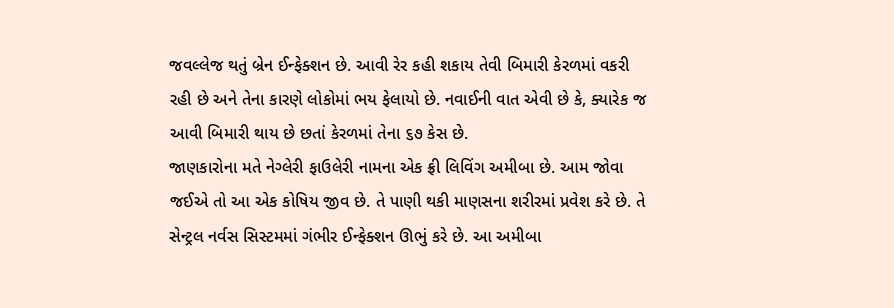જવલ્લેજ થતું બ્રેન ઈન્ફેક્શન છે. આવી રેર કહી શકાય તેવી બિમારી કેરળમાં વકરી રહી છે અને તેના કારણે લોકોમાં ભય ફેલાયો છે. નવાઈની વાત એવી છે કે, ક્યારેક જ આવી બિમારી થાય છે છતાં કેરળમાં તેના ૬૭ કેસ છે.
જાણકારોના મતે નેગ્લેરી ફાઉલેરી નામના એક ફ્રી લિવિંગ અમીબા છે. આમ જોવા જઈએ તો આ એક કોષિય જીવ છે. તે પાણી થકી માણસના શરીરમાં પ્રવેશ કરે છે. તે સેન્ટ્રલ નર્વસ સિસ્ટમમાં ગંભીર ઈન્ફેક્શન ઊભું કરે છે. આ અમીબા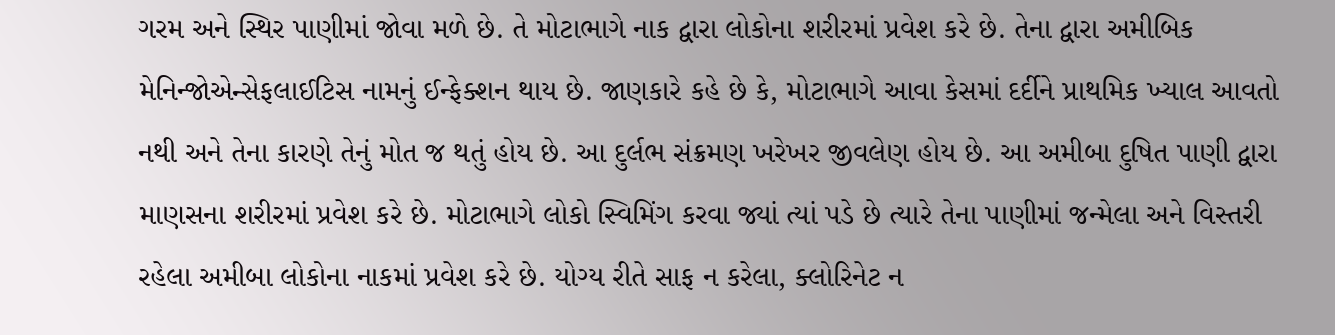ગરમ અને સ્થિર પાણીમાં જોવા મળે છે. તે મોટાભાગે નાક દ્વારા લોકોના શરીરમાં પ્રવેશ કરે છે. તેના દ્વારા અમીબિક મેનિન્જોએન્સેફલાઈટિસ નામનું ઈન્ફેક્શન થાય છે. જાણકારે કહે છે કે, મોટાભાગે આવા કેસમાં દર્દીને પ્રાથમિક ખ્યાલ આવતો નથી અને તેના કારણે તેનું મોત જ થતું હોય છે. આ દુર્લભ સંક્રમણ ખરેખર જીવલેણ હોય છે. આ અમીબા દુષિત પાણી દ્વારા માણસના શરીરમાં પ્રવેશ કરે છે. મોટાભાગે લોકો સ્વિમિંગ કરવા જ્યાં ત્યાં પડે છે ત્યારે તેના પાણીમાં જન્મેલા અને વિસ્તરી રહેલા અમીબા લોકોના નાકમાં પ્રવેશ કરે છે. યોગ્ય રીતે સાફ ન કરેલા, ક્લોરિનેટ ન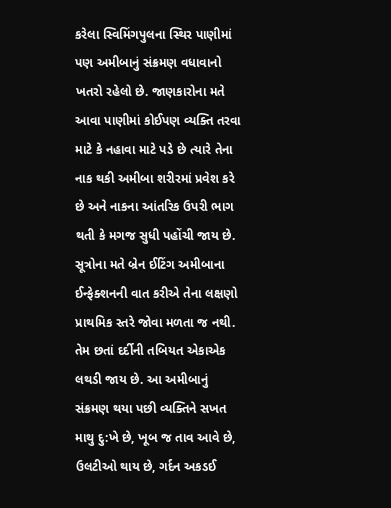કરેલા સ્વિમિંગપુલના સ્થિર પાણીમાં પણ અમીબાનું સંક્રમણ વધાવાનો ખતરો રહેલો છે. જાણકારોના મતે આવા પાણીમાં કોઈપણ વ્યક્તિ તરવા માટે કે નહાવા માટે પડે છે ત્યારે તેના નાક થકી અમીબા શરીરમાં પ્રવેશ કરે છે અને નાકના આંતરિક ઉપરી ભાગ થતી કે મગજ સુધી પહોંચી જાય છે.
સૂત્રોના મતે બ્રેન ઈટિંગ અમીબાના ઈન્ફેક્શનની વાત કરીએ તેના લક્ષણો પ્રાથમિક સ્તરે જોવા મળતા જ નથી. તેમ છતાં દર્દીની તબિયત એકાએક લથડી જાય છે. આ અમીબાનું સંક્રમણ થયા પછી વ્યક્તિને સખત માથુ દુ:ખે છે, ખૂબ જ તાવ આવે છે, ઉલટીઓ થાય છે, ગર્દન અકડઈ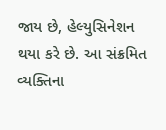જાય છે, હેલ્યુસિનેશન થયા કરે છે. આ સંક્રમિત વ્યક્તિના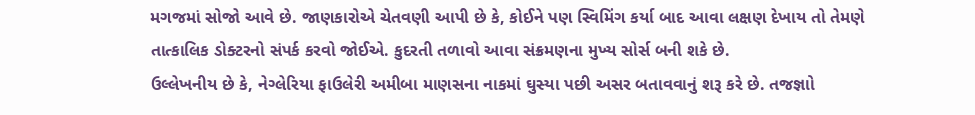મગજમાં સોજો આવે છે. જાણકારોએ ચેતવણી આપી છે કે, કોઈને પણ સ્વિમિંગ કર્યા બાદ આવા લક્ષણ દેખાય તો તેમણે તાત્કાલિક ડોક્ટરનો સંપર્ક કરવો જોઈએ. કુદરતી તળાવો આવા સંક્રમણના મુખ્ય સોર્સ બની શકે છે.
ઉલ્લેખનીય છે કે, નેગ્લેરિયા ફાઉલેરી અમીબા માણસના નાકમાં ઘુસ્યા પછી અસર બતાવવાનું શરૂ કરે છે. તજજ્ઞાો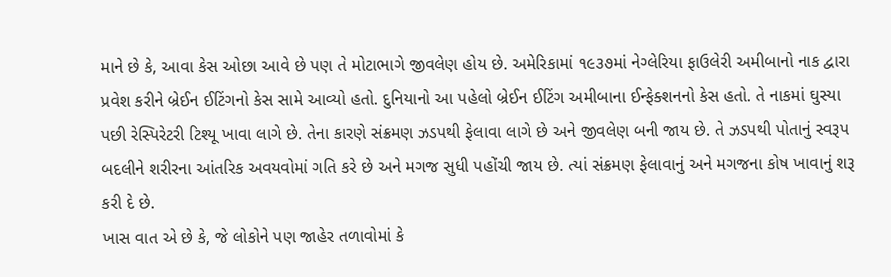માને છે કે, આવા કેસ ઓછા આવે છે પણ તે મોટાભાગે જીવલેણ હોય છે. અમેરિકામાં ૧૯૩૭માં નેગ્લેરિયા ફાઉલેરી અમીબાનો નાક દ્વારા પ્રવેશ કરીને બ્રેઈન ઈટિંગનો કેસ સામે આવ્યો હતો. દુનિયાનો આ પહેલો બ્રેઈન ઈટિંગ અમીબાના ઈન્ફેક્શનનો કેસ હતો. તે નાકમાં ઘુસ્યા પછી રેસ્પિરેટરી ટિશ્યૂ ખાવા લાગે છે. તેના કારણે સંક્રમણ ઝડપથી ફેલાવા લાગે છે અને જીવલેણ બની જાય છે. તે ઝડપથી પોતાનું સ્વરૂપ બદલીને શરીરના આંતરિક અવયવોમાં ગતિ કરે છે અને મગજ સુધી પહોંચી જાય છે. ત્યાં સંક્રમણ ફેલાવાનું અને મગજના કોષ ખાવાનું શરૂ કરી દે છે.
ખાસ વાત એ છે કે, જે લોકોને પણ જાહેર તળાવોમાં કે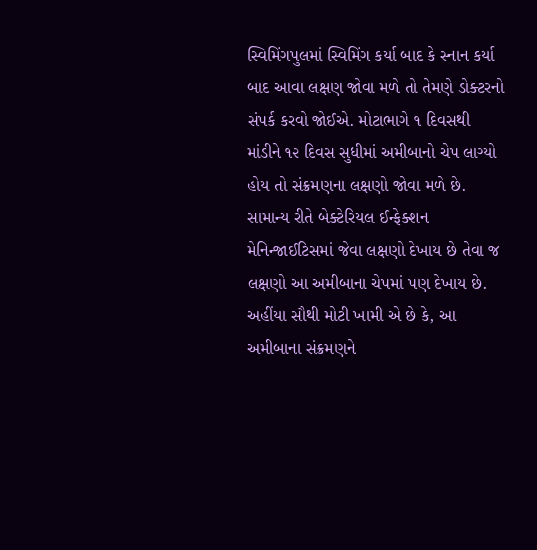સ્વિમિંગપુલમાં સ્વિમિંગ કર્યા બાદ કે સ્નાન કર્યા બાદ આવા લક્ષણ જોવા મળે તો તેમણે ડોક્ટરનો સંપર્ક કરવો જોઈએ. મોટાભાગે ૧ દિવસથી માંડીને ૧૨ દિવસ સુધીમાં અમીબાનો ચેપ લાગ્યો હોય તો સંક્રમણના લક્ષણો જોવા મળે છે. સામાન્ય રીતે બેક્ટેરિયલ ઈન્ફેક્શન મેનિન્જાઈટિસમાં જેવા લક્ષણો દેખાય છે તેવા જ લક્ષણો આ અમીબાના ચેપમાં પણ દેખાય છે. અહીંયા સૌથી મોટી ખામી એ છે કે, આ અમીબાના સંક્રમણને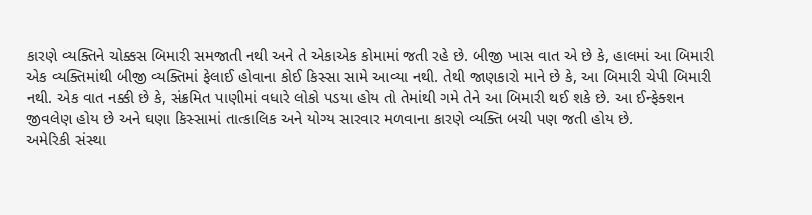કારણે વ્યક્તિને ચોક્કસ બિમારી સમજાતી નથી અને તે એકાએક કોમામાં જતી રહે છે. બીજી ખાસ વાત એ છે કે, હાલમાં આ બિમારી એક વ્યક્તિમાંથી બીજી વ્યક્તિમાં ફેલાઈ હોવાના કોઈ કિસ્સા સામે આવ્યા નથી. તેથી જાણકારો માને છે કે, આ બિમારી ચેપી બિમારી નથી. એક વાત નક્કી છે કે, સંક્રમિત પાણીમાં વધારે લોકો પડયા હોય તો તેમાંથી ગમે તેને આ બિમારી થઈ શકે છે. આ ઈન્ફેક્શન જીવલેણ હોય છે અને ઘણા કિસ્સામાં તાત્કાલિક અને યોગ્ય સારવાર મળવાના કારણે વ્યક્તિ બચી પણ જતી હોય છે.
અમેરિકી સંસ્થા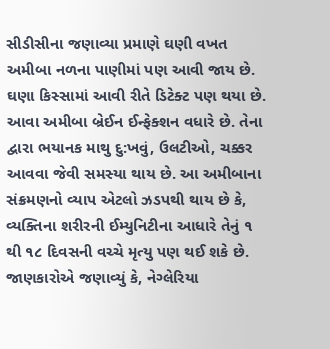સીડીસીના જણાવ્યા પ્રમાણે ઘણી વખત અમીબા નળના પાણીમાં પણ આવી જાય છે. ઘણા કિસ્સામાં આવી રીતે ડિટેક્ટ પણ થયા છે. આવા અમીબા બ્રેઈન ઈન્ફેક્શન વધારે છે. તેના દ્વારા ભયાનક માથુ દુ:ખવું, ઉલટીઓ, ચક્કર આવવા જેવી સમસ્યા થાય છે. આ અમીબાના સંક્રમણનો વ્યાપ એટલો ઝડપથી થાય છે કે, વ્યક્તિના શરીરની ઈમ્યુનિટીના આધારે તેનું ૧ થી ૧૮ દિવસની વચ્ચે મૃત્યુ પણ થઈ શકે છે. જાણકારોએ જણાવ્યું કે, નેગ્લેરિયા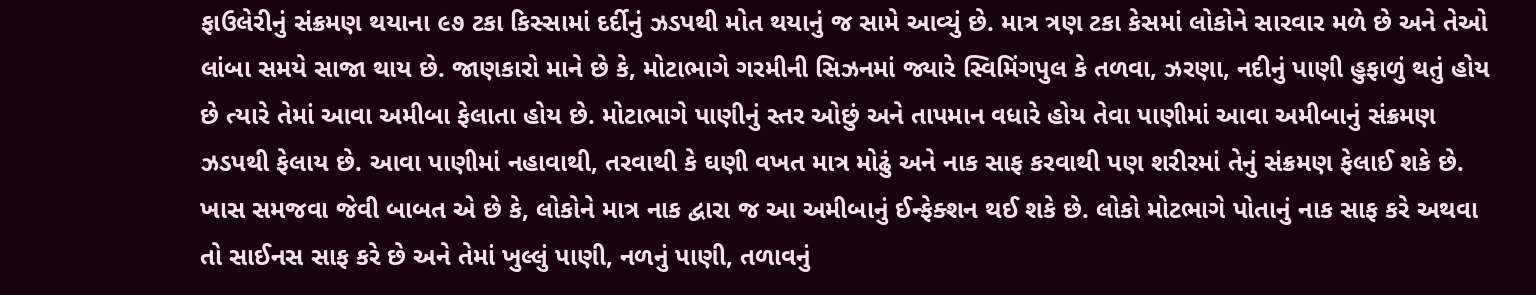ફાઉલેરીનું સંક્રમણ થયાના ૯૭ ટકા કિસ્સામાં દર્દીનું ઝડપથી મોત થયાનું જ સામે આવ્યું છે. માત્ર ત્રણ ટકા કેસમાં લોકોને સારવાર મળે છે અને તેઓ લાંબા સમયે સાજા થાય છે. જાણકારો માને છે કે, મોટાભાગે ગરમીની સિઝનમાં જ્યારે સ્વિમિંગપુલ કે તળવા, ઝરણા, નદીનું પાણી હુફાળું થતું હોય છે ત્યારે તેમાં આવા અમીબા ફેલાતા હોય છે. મોટાભાગે પાણીનું સ્તર ઓછું અને તાપમાન વધારે હોય તેવા પાણીમાં આવા અમીબાનું સંક્રમણ ઝડપથી ફેલાય છે. આવા પાણીમાં નહાવાથી, તરવાથી કે ઘણી વખત માત્ર મોઢું અને નાક સાફ કરવાથી પણ શરીરમાં તેનું સંક્રમણ ફેલાઈ શકે છે.
ખાસ સમજવા જેવી બાબત એ છે કે, લોકોને માત્ર નાક દ્વારા જ આ અમીબાનું ઈન્ફેક્શન થઈ શકે છે. લોકો મોટભાગે પોતાનું નાક સાફ કરે અથવા તો સાઈનસ સાફ કરે છે અને તેમાં ખુલ્લું પાણી, નળનું પાણી, તળાવનું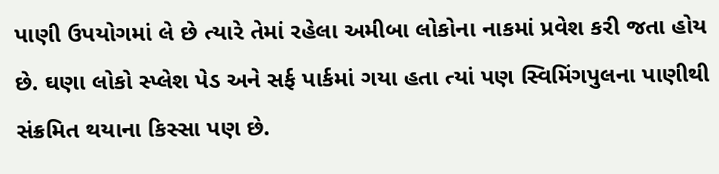પાણી ઉપયોગમાં લે છે ત્યારે તેમાં રહેલા અમીબા લોકોના નાકમાં પ્રવેશ કરી જતા હોય છે. ઘણા લોકો સ્પ્લેશ પેડ અને સર્ફ પાર્કમાં ગયા હતા ત્યાં પણ સ્વિમિંગપુલના પાણીથી સંક્રમિત થયાના કિસ્સા પણ છે.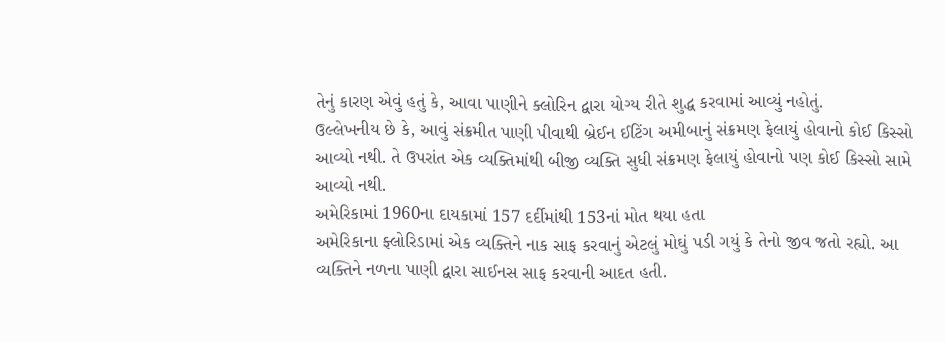તેનું કારણ એવું હતું કે, આવા પાણીને ક્લોરિન દ્વારા યોગ્ય રીતે શુદ્ધ કરવામાં આવ્યું નહોતું.
ઉલ્લેખનીય છે કે, આવું સંક્રમીત પાણી પીવાથી બ્રેઈન ઈટિંગ અમીબાનું સંક્રમણ ફેલાયું હોવાનો કોઈ કિસ્સો આવ્યો નથી. તે ઉપરાંત એક વ્યક્તિમાંથી બીજી વ્યક્તિ સુધી સંક્રમણ ફેલાયું હોવાનો પણ કોઈ કિસ્સો સામે આવ્યો નથી.
અમેરિકામાં 1960ના દાયકામાં 157 દર્દીમાંથી 153નાં મોત થયા હતા
અમેરિકાના ફ્લોરિડામાં એક વ્યક્તિને નાક સાફ કરવાનું એટલું મોઘું પડી ગયું કે તેનો જીવ જતો રહ્યો. આ વ્યક્તિને નળના પાણી દ્વારા સાઈનસ સાફ કરવાની આદત હતી.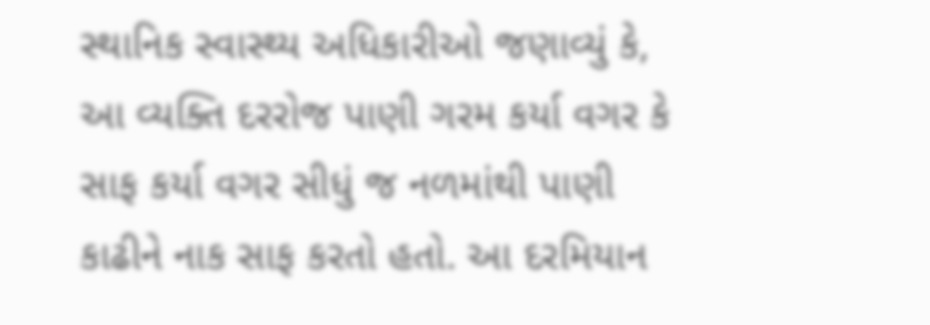સ્થાનિક સ્વાસ્થ્ય અધિકારીઓ જણાવ્યું કે, આ વ્યક્તિ દરરોજ પાણી ગરમ કર્યા વગર કે સાફ કર્યા વગર સીધું જ નળમાંથી પાણી કાઢીને નાક સાફ કરતો હતો. આ દરમિયાન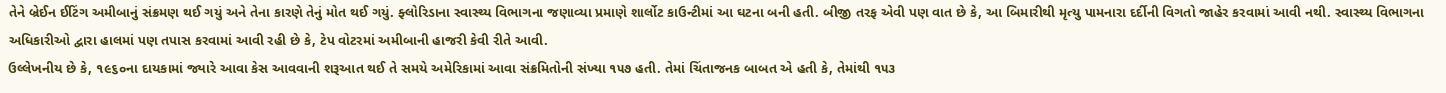તેને બ્રેઈન ઈટિંગ અમીબાનું સંક્રમણ થઈ ગયું અને તેના કારણે તેનું મોત થઈ ગયું. ફ્લોરિડાના સ્વાસ્થ્ય વિભાગના જણાવ્યા પ્રમાણે શાર્લોટ કાઉન્ટીમાં આ ઘટના બની હતી. બીજી તરફ એવી પણ વાત છે કે, આ બિમારીથી મૃત્યુ પામનારા દર્દીની વિગતો જાહેર કરવામાં આવી નથી. સ્વાસ્થ્ય વિભાગના અધિકારીઓ દ્વારા હાલમાં પણ તપાસ કરવામાં આવી રહી છે કે, ટેપ વોટરમાં અમીબાની હાજરી કેવી રીતે આવી.
ઉલ્લેખનીય છે કે, ૧૯૬૦ના દાયકામાં જ્યારે આવા કેસ આવવાની શરૂઆત થઈ તે સમયે અમેરિકામાં આવા સંક્રમિતોની સંખ્યા ૧૫૭ હતી. તેમાં ચિંતાજનક બાબત એ હતી કે, તેમાંથી ૧૫૩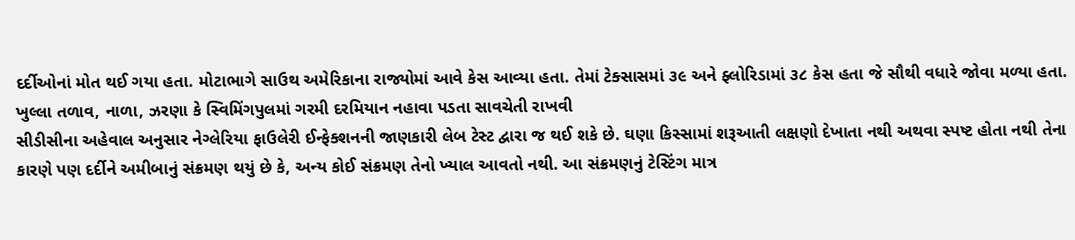દર્દીઓનાં મોત થઈ ગયા હતા. મોટાભાગે સાઉથ અમેરિકાના રાજ્યોમાં આવે કેસ આવ્યા હતા. તેમાં ટેક્સાસમાં ૩૯ અને ફ્લોરિડામાં ૩૮ કેસ હતા જે સૌથી વધારે જોવા મળ્યા હતા.
ખુલ્લા તળાવ, નાળા, ઝરણા કે સ્વિમિંગપુલમાં ગરમી દરમિયાન નહાવા પડતા સાવચેતી રાખવી
સીડીસીના અહેવાલ અનુસાર નેગ્લેરિયા ફાઉલેરી ઈન્ફેક્શનની જાણકારી લેબ ટેસ્ટ દ્વારા જ થઈ શકે છે. ઘણા કિસ્સામાં શરૂઆતી લક્ષણો દેખાતા નથી અથવા સ્પષ્ટ હોતા નથી તેના કારણે પણ દર્દીને અમીબાનું સંક્રમણ થયું છે કે, અન્ય કોઈ સંક્રમણ તેનો ખ્યાલ આવતો નથી. આ સંક્રમણનું ટેસ્ટિંગ માત્ર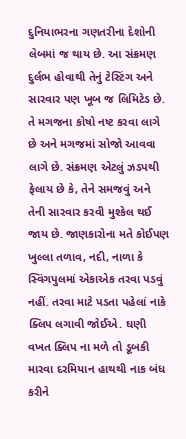દુનિયાભરના ગણતરીના દેશોની લેબમાં જ થાય છે. આ સંક્રમણ દુર્લભ હોવાથી તેનું ટેસ્ટિંગ અને સારવાર પણ ખૂબ જ લિમિટેડ છે. તે મગજના કોષો નષ્ટ કરવા લાગે છે અને મગજમાં સોજો આવવા લાગે છે. સંક્રમણ એટલું ઝડપથી ફેલાય છે કે, તેને સમજવું અને તેની સારવાર કરવી મુશ્કેલ થઈ જાય છે. જાણકારોના મતે કોઈપણ ખુલ્લા તળાવ, નદી, નાળા કે સ્વિંગપુલમાં એકાએક તરવા પડવું નહીં. તરવા માટે પડતા પહેલાં નાકે ક્લિપ લગાવી જોઈએ. ઘણી વખત ક્લિપ ના મળે તો ડૂબકી મારવા દરમિયાન હાથથી નાક બંધ કરીને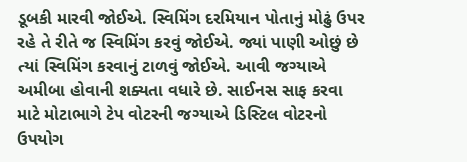ડૂબકી મારવી જોઈએ. સ્વિમિંગ દરમિયાન પોતાનું મોઢું ઉપર રહે તે રીતે જ સ્વિમિંગ કરવું જોઈએ. જ્યાં પાણી ઓછું છે ત્યાં સ્વિમિંગ કરવાનું ટાળવું જોઈએ. આવી જગ્યાએ અમીબા હોવાની શક્યતા વધારે છે. સાઈનસ સાફ કરવા માટે મોટાભાગે ટેપ વોટરની જગ્યાએ ડિસ્ટિલ વોટરનો ઉપયોગ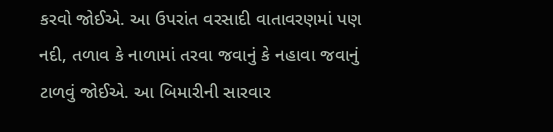કરવો જોઈએ. આ ઉપરાંત વરસાદી વાતાવરણમાં પણ નદી, તળાવ કે નાળામાં તરવા જવાનું કે નહાવા જવાનું ટાળવું જોઈએ. આ બિમારીની સારવાર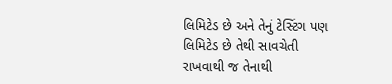લિમિટેડ છે અને તેનું ટેસ્ટિંગ પણ લિમિટેડ છે તેથી સાવચેતી રાખવાથી જ તેનાથી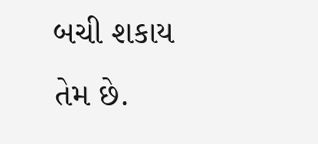બચી શકાય તેમ છે.